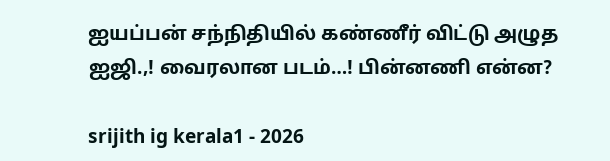ஐயப்பன் சந்நிதியில் கண்ணீர் விட்டு அழுத ஐஜி.,! வைரலான படம்…! பின்னணி என்ன?

srijith ig kerala1 - 2026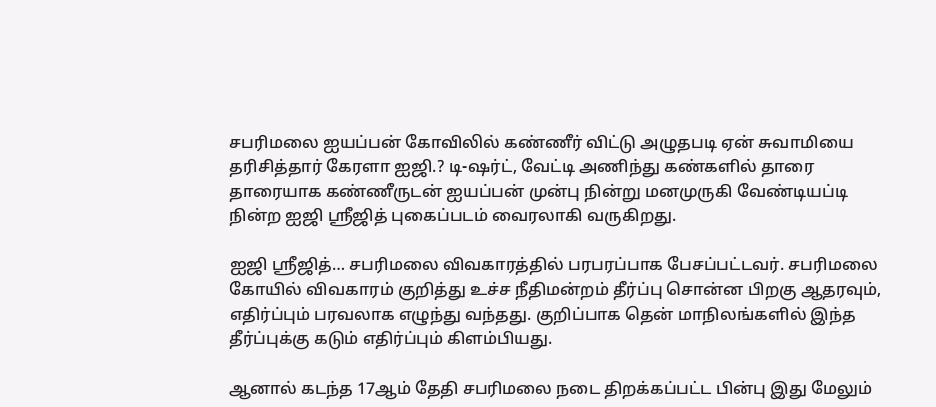சபரிமலை ஐயப்பன் கோவிலில் கண்ணீர் விட்டு அழுதபடி ஏன் சுவாமியை தரிசித்தார் கேரளா ஐஜி.? டி-ஷர்ட், வேட்டி அணிந்து கண்களில் தாரை தாரையாக கண்ணீருடன் ஐயப்பன் முன்பு நின்று மனமுருகி வேண்டியப்டி நின்ற ஐஜி ஸ்ரீஜித் புகைப்படம் வைரலாகி வருகிறது.

ஐஜி ஸ்ரீஜித்… சபரிமலை விவகாரத்தில் பரபரப்பாக பேசப்பட்டவர். சபரிமலை கோயில் விவகாரம் குறித்து உச்ச நீதிமன்றம் தீர்ப்பு சொன்ன பிறகு ஆதரவும், எதிர்ப்பும் பரவலாக எழுந்து வந்தது. குறிப்பாக தென் மாநிலங்களில் இந்த தீர்ப்புக்கு கடும் எதிர்ப்பும் கிளம்பியது.

ஆனால் கடந்த 17ஆம் தேதி சபரிமலை நடை திறக்கப்பட்ட பின்பு இது மேலும்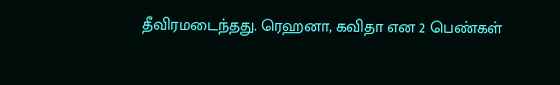தீவிரமடைந்தது. ரெஹனா, கவிதா என 2 பெண்கள்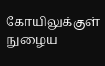கோயிலுக்குள் நுழைய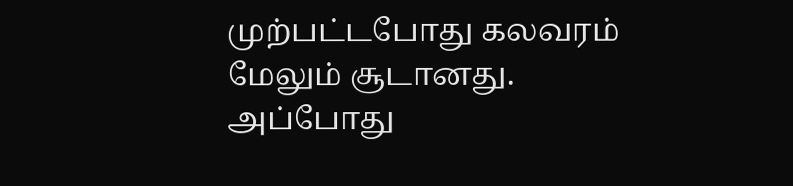முற்பட்டபோது கலவரம் மேலும் சூடானது. அப்போது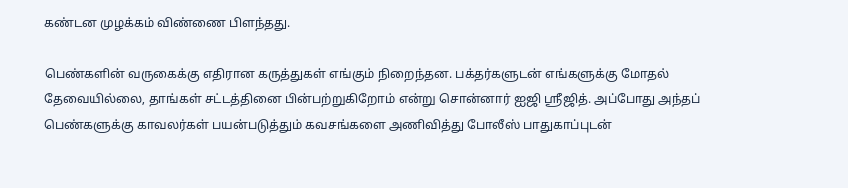கண்டன முழக்கம் விண்ணை பிளந்தது.

பெண்களின் வருகைக்கு எதிரான கருத்துகள் எங்கும் நிறைந்தன. பக்தர்களுடன் எங்களுக்கு மோதல் தேவையில்லை, தாங்கள் சட்டத்தினை பின்பற்றுகிறோம் என்று சொன்னார் ஐஜி ஸ்ரீஜித். அப்போது அந்தப் பெண்களுக்கு காவலர்கள் பயன்படுத்தும் கவசங்களை அணிவித்து போலீஸ் பாதுகாப்புடன்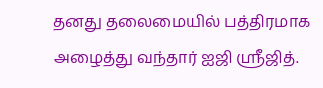தனது தலைமையில் பத்திரமாக அழைத்து வந்தார் ஐஜி ஸ்ரீஜித்.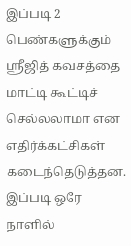இப்படி 2 பெண்களுக்கும் ஸ்ரீஜித் கவசத்தை மாட்டி கூட்டிச் செல்லலாமா என எதிர்க்கட்சிகள் கடைந்தெடுத்தன. இப்படி ஒரே நாளில்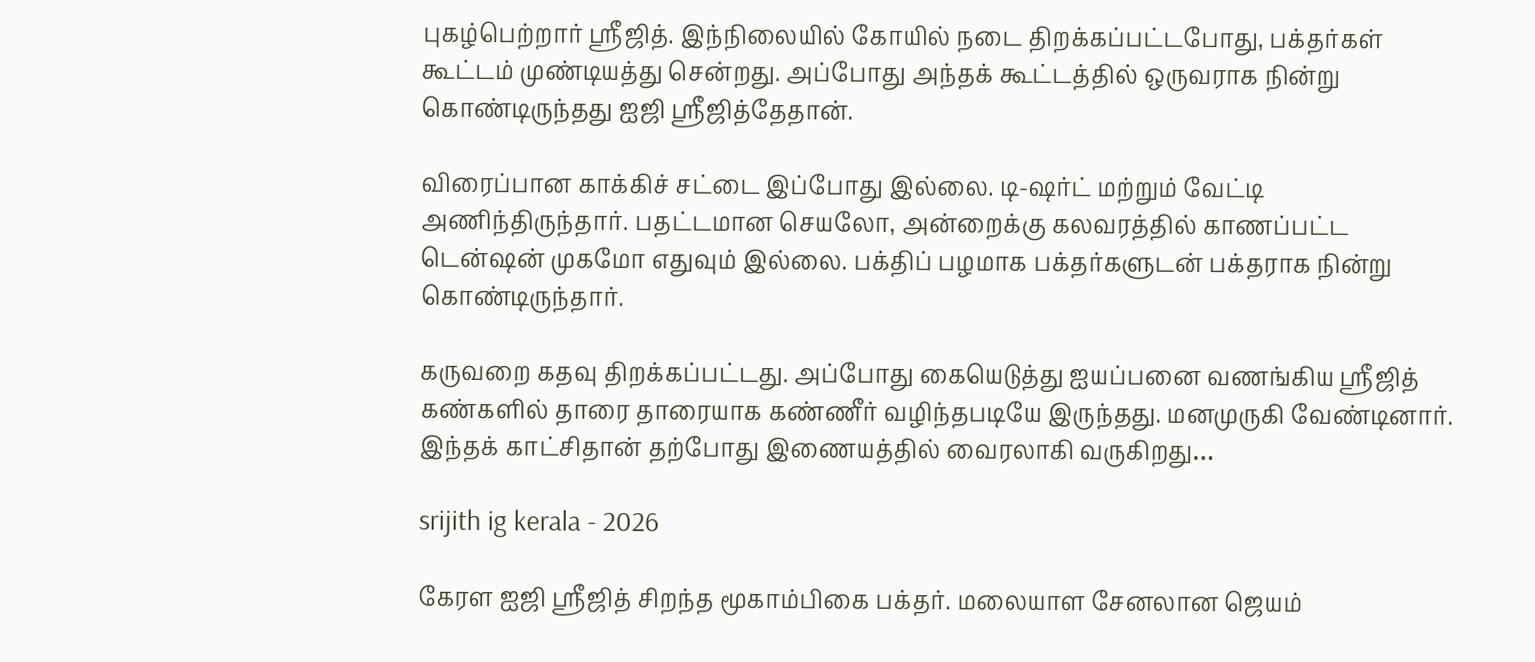புகழ்பெற்றார் ஸ்ரீஜித். இந்நிலையில் கோயில் நடை திறக்கப்பட்டபோது, பக்தர்கள் கூட்டம் முண்டியத்து சென்றது. அப்போது அந்தக் கூட்டத்தில் ஒருவராக நின்று கொண்டிருந்தது ஐஜி ஸ்ரீஜித்தேதான்.

விரைப்பான காக்கிச் சட்டை இப்போது இல்லை. டி-ஷர்ட் மற்றும் வேட்டி அணிந்திருந்தார். பதட்டமான செயலோ, அன்றைக்கு கலவரத்தில் காணப்பட்ட டென்ஷன் முகமோ எதுவும் இல்லை. பக்திப் பழமாக பக்தர்களுடன் பக்தராக நின்று கொண்டிருந்தார்.

கருவறை கதவு திறக்கப்பட்டது. அப்போது கையெடுத்து ஐயப்பனை வணங்கிய ஸ்ரீஜித் கண்களில் தாரை தாரையாக கண்ணீர் வழிந்தபடியே இருந்தது. மனமுருகி வேண்டினார். இந்தக் காட்சிதான் தற்போது இணையத்தில் வைரலாகி வருகிறது…

srijith ig kerala - 2026

கேரள ஐஜி ஶ்ரீஜித் சிறந்த மூகாம்பிகை பக்தர். மலையாள சேனலான ஜெயம்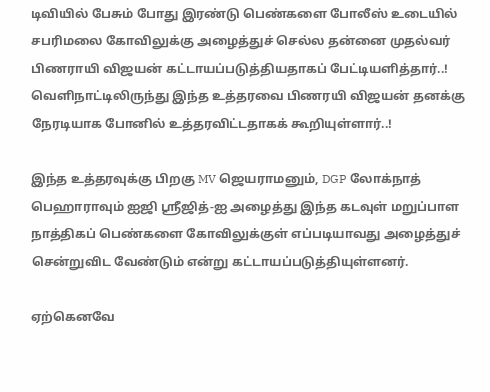டிவியில் பேசும் போது இரண்டு பெண்களை போலீஸ் உடையில் சபரிமலை கோவிலுக்கு அழைத்துச் செல்ல தன்னை முதல்வர் பிணராயி விஜயன் கட்டாயப்படுத்தியதாகப் பேட்டியளித்தார்..! வெளிநாட்டிலிருந்து இந்த உத்தரவை பிணரயி விஜயன் தனக்கு நேரடியாக போனில் உத்தரவிட்டதாகக் கூறியுள்ளார்..!

இந்த உத்தரவுக்கு பிறகு MV ஜெயராமனும், DGP லோக்நாத் பெஹாராவும் ஐஜி ஶ்ரீஜித்-ஐ அழைத்து இந்த கடவுள் மறுப்பாள நாத்திகப் பெண்களை கோவிலுக்குள் எப்படியாவது அழைத்துச் சென்றுவிட வேண்டும் என்று கட்டாயப்படுத்தியுள்ளனர்.

ஏற்கெனவே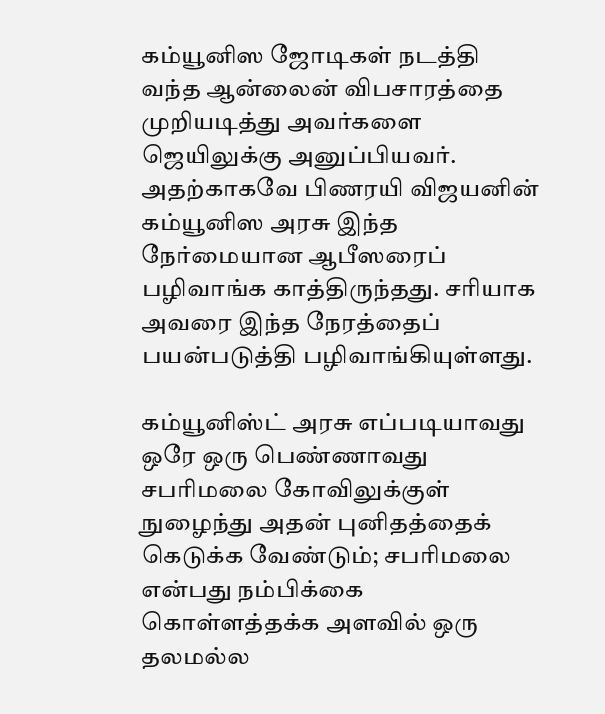கம்யூனிஸ ஜோடிகள் நடத்தி வந்த ஆன்லைன் விபசாரத்தை முறியடித்து அவர்களை ஜெயிலுக்கு அனுப்பியவர். அதற்காகவே பிணரயி விஜயனின் கம்யூனிஸ அரசு இந்த நேர்மையான ஆபீஸரைப் பழிவாங்க காத்திருந்தது. சரியாக அவரை இந்த நேரத்தைப் பயன்படுத்தி பழிவாங்கியுள்ளது.

கம்யூனிஸ்ட் அரசு எப்படியாவது ஒரே ஒரு பெண்ணாவது சபரிமலை கோவிலுக்குள் நுழைந்து அதன் புனிதத்தைக் கெடுக்க வேண்டும்; சபரிமலை என்பது நம்பிக்கை கொள்ளத்தக்க அளவில் ஒரு தலமல்ல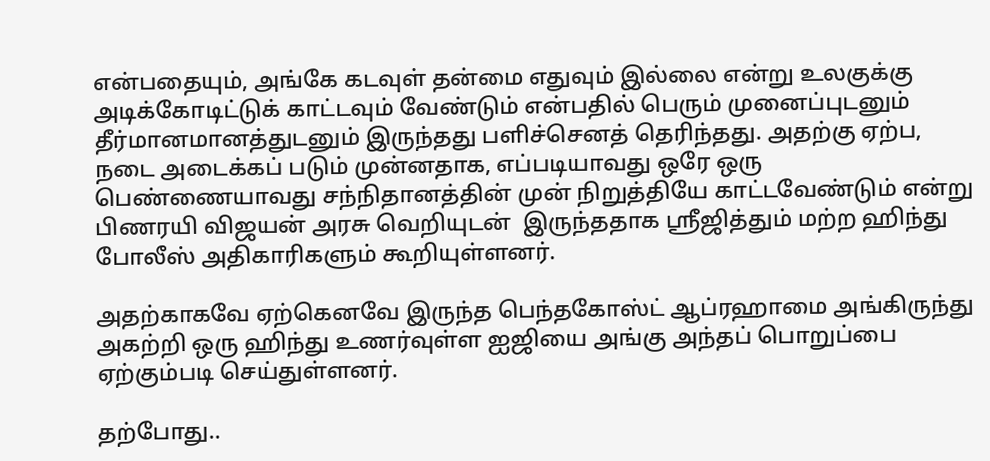என்பதையும், அங்கே கடவுள் தன்மை எதுவும் இல்லை என்று உலகுக்கு அடிக்கோடிட்டுக் காட்டவும் வேண்டும் என்பதில் பெரும் முனைப்புடனும் தீர்மானமானத்துடனும் இருந்தது பளிச்செனத் தெரிந்தது. அதற்கு ஏற்ப, நடை அடைக்கப் படும் முன்னதாக, எப்படியாவது ஒரே ஒரு பெண்ணையாவது சந்நிதானத்தின் முன் நிறுத்தியே காட்டவேண்டும் என்று பிணரயி விஜயன் அரசு வெறியுடன்  இருந்ததாக ஶ்ரீஜித்தும் மற்ற ஹிந்து போலீஸ் அதிகாரிகளும் கூறியுள்ளனர்.

அதற்காகவே ஏற்கெனவே இருந்த பெந்தகோஸ்ட் ஆப்ரஹாமை அங்கிருந்து அகற்றி ஒரு ஹிந்து உணர்வுள்ள ஐஜியை அங்கு அந்தப் பொறுப்பை ஏற்கும்படி செய்துள்ளனர்.

தற்போது..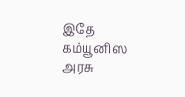இதே கம்யூனிஸ அரசு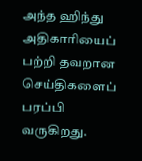அந்த ஹிந்து அதிகாரியைப் பற்றி தவறான செய்திகளைப் பரப்பி வருகிறது.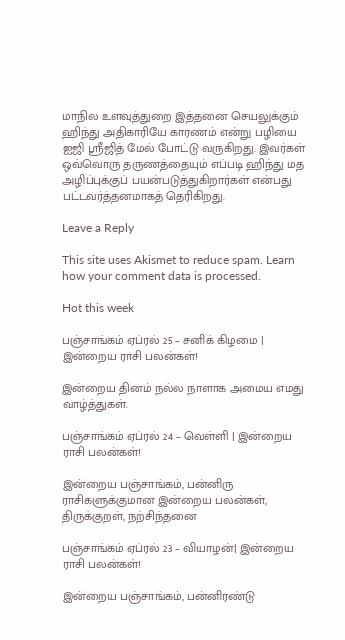மாநில உளவுத்துறை இத்தனை செயலுக்கும் ஹிந்து அதிகாரியே காரணம் என்று பழியை ஐஜி ஶ்ரீஜித் மேல் போட்டு வருகிறது. இவர்கள் ஒவ்வொரு தருணத்தையும் எப்படி ஹிந்து மத அழிப்புக்குப் பயன்படுத்துகிறார்கள் என்பது பட்டவர்த்தனமாகத் தெரிகிறது.

Leave a Reply

This site uses Akismet to reduce spam. Learn how your comment data is processed.

Hot this week

பஞ்சாங்கம் ஏப்ரல் 25 – சனிக் கிழமை | இன்றைய ராசி பலன்கள்!

இன்றைய தினம் நல்ல நாளாக அமைய எமது வாழ்த்துகள்.

பஞ்சாங்கம் ஏப்ரல் 24 – வெள்ளி | இன்றைய ராசி பலன்கள்!

இன்றைய பஞ்சாங்கம், பன்னிரு ராசிகளுக்குமான இன்றைய பலன்கள், திருக்குறள், நற்சிந்தனை

பஞ்சாங்கம் ஏப்ரல் 23 – வியாழன்| இன்றைய ராசி பலன்கள்!

இன்றைய பஞ்சாங்கம், பன்னிரண்டு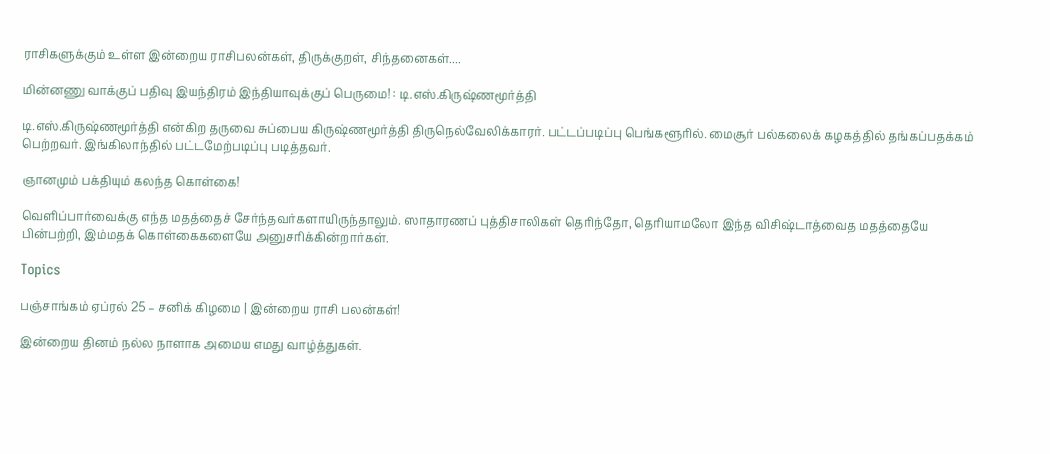ராசிகளுக்கும் உள்ள இன்றைய ராசிபலன்கள், திருக்குறள், சிந்தனைகள்....

மின்னணு வாக்குப் பதிவு இயந்திரம் இந்தியாவுக்குப் பெருமை! : டி.எஸ்.கிருஷ்ணமூர்த்தி

டி.எஸ்.கிருஷ்ணமூர்த்தி என்கிற தருவை சுப்பைய கிருஷ்ணமூர்த்தி திருநெல்வேலிக்காரர். பட்டப்படிப்பு பெங்களூரில். மைசூர் பல்கலைக் கழகத்தில் தங்கப்பதக்கம் பெற்றவர். இங்கிலாந்தில் பட்டமேற்படிப்பு படித்தவர்.

ஞானமும் பக்தியும் கலந்த கொள்கை!

வெளிப்பார்வைக்கு எந்த மதத்தைச் சேர்ந்தவர்களாயிருந்தாலும். ஸாதாரணப் புத்திசாலிகள் தெரிந்தோ, தெரியாமலோ இந்த விசிஷ்டாத்வைத மதத்தையே பின்பற்றி, இம்மதக் கொள்கைகளையே அனுசரிக்கின்றார்கள்.

Topics

பஞ்சாங்கம் ஏப்ரல் 25 – சனிக் கிழமை | இன்றைய ராசி பலன்கள்!

இன்றைய தினம் நல்ல நாளாக அமைய எமது வாழ்த்துகள்.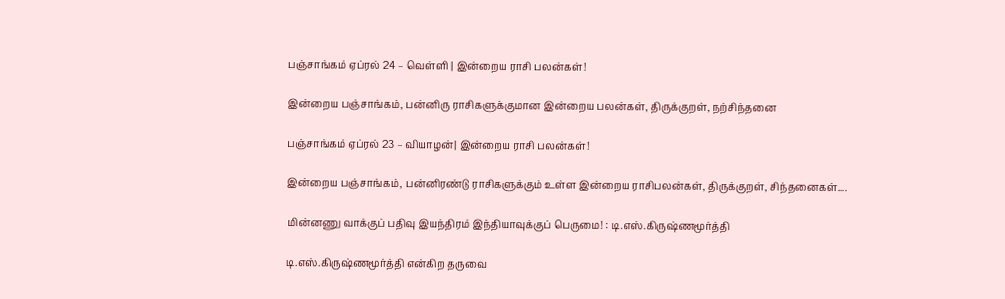பஞ்சாங்கம் ஏப்ரல் 24 – வெள்ளி | இன்றைய ராசி பலன்கள்!

இன்றைய பஞ்சாங்கம், பன்னிரு ராசிகளுக்குமான இன்றைய பலன்கள், திருக்குறள், நற்சிந்தனை

பஞ்சாங்கம் ஏப்ரல் 23 – வியாழன்| இன்றைய ராசி பலன்கள்!

இன்றைய பஞ்சாங்கம், பன்னிரண்டு ராசிகளுக்கும் உள்ள இன்றைய ராசிபலன்கள், திருக்குறள், சிந்தனைகள்....

மின்னணு வாக்குப் பதிவு இயந்திரம் இந்தியாவுக்குப் பெருமை! : டி.எஸ்.கிருஷ்ணமூர்த்தி

டி.எஸ்.கிருஷ்ணமூர்த்தி என்கிற தருவை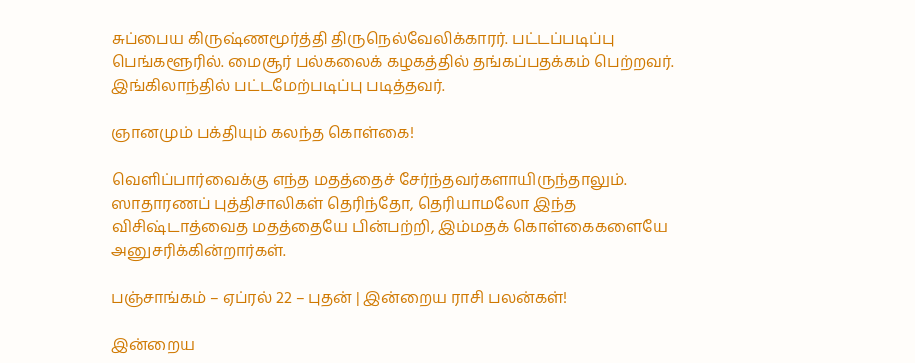சுப்பைய கிருஷ்ணமூர்த்தி திருநெல்வேலிக்காரர். பட்டப்படிப்பு பெங்களூரில். மைசூர் பல்கலைக் கழகத்தில் தங்கப்பதக்கம் பெற்றவர். இங்கிலாந்தில் பட்டமேற்படிப்பு படித்தவர்.

ஞானமும் பக்தியும் கலந்த கொள்கை!

வெளிப்பார்வைக்கு எந்த மதத்தைச் சேர்ந்தவர்களாயிருந்தாலும். ஸாதாரணப் புத்திசாலிகள் தெரிந்தோ, தெரியாமலோ இந்த விசிஷ்டாத்வைத மதத்தையே பின்பற்றி, இம்மதக் கொள்கைகளையே அனுசரிக்கின்றார்கள்.

பஞ்சாங்கம் – ஏப்ரல் 22 – புதன் | இன்றைய ராசி பலன்கள்!

இன்றைய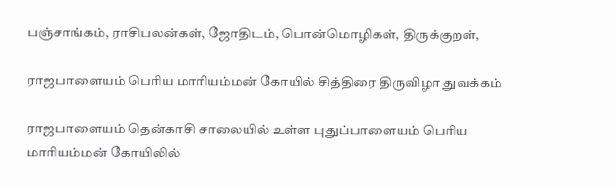பஞ்சாங்கம், ராசிபலன்கள், ஜோதிடம், பொன்மொழிகள், திருக்குறள்,

ராஜபாளையம் பெரிய மாரியம்மன் கோயில் சித்திரை திருவிழா துவக்கம்

ராஜபாளையம் தென்காசி சாலையில் உள்ள புதுப்பாளையம் பெரிய மாரியம்மன் கோயிலில்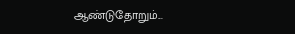ஆண்டுதோறும்...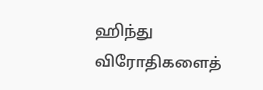ஹிந்து விரோதிகளைத்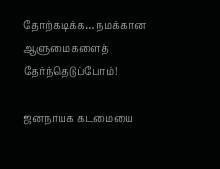தோற்கடிக்க… நமக்கான ஆளுமைகளைத் தேர்ந்தெடுப்போம்!

ஜனநாயக கடமையை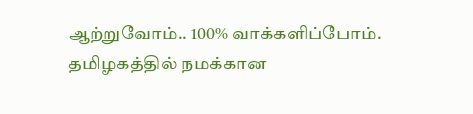ஆற்றுவோம்.. 100% வாக்களிப்போம். தமிழகத்தில் நமக்கான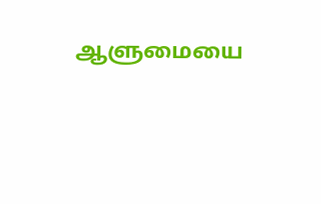ஆளுமையை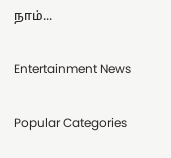நாம்...

Entertainment News

Popular Categories